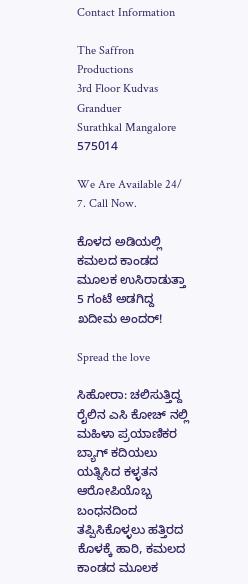Contact Information

The Saffron Productions
3rd Floor Kudvas Granduer
Surathkal Mangalore 575014

We Are Available 24/ 7. Call Now.

ಕೊಳದ ಅಡಿಯಲ್ಲಿ ಕಮಲದ ಕಾಂಡದ ಮೂಲಕ ಉಸಿರಾಡುತ್ತಾ 5 ಗಂಟೆ ಅಡಗಿದ್ದ ಖದೀಮ ಅಂದರ್!

Spread the love

ಸಿಹೋರಾ: ಚಲಿಸುತ್ತಿದ್ದ ರೈಲಿನ ಎಸಿ ಕೋಚ್ ನಲ್ಲಿ ಮಹಿಳಾ ಪ್ರಯಾಣಿಕರ ಬ್ಯಾಗ್ ಕದಿಯಲು ಯತ್ನಿಸಿದ ಕಳ್ಳತನ ಆರೋಪಿಯೊಬ್ಬ ಬಂಧನದಿಂದ ತಪ್ಪಿಸಿಕೊಳ್ಳಲು ಹತ್ತಿರದ ಕೊಳಕ್ಕೆ ಹಾರಿ, ಕಮಲದ ಕಾಂಡದ ಮೂಲಕ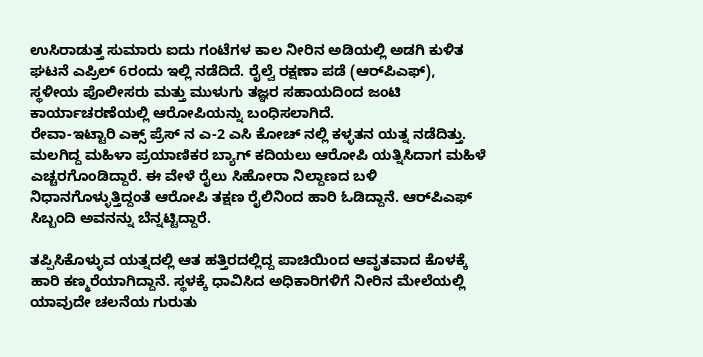ಉಸಿರಾಡುತ್ತ ಸುಮಾರು ಐದು ಗಂಟೆಗಳ ಕಾಲ ನೀರಿನ ಅಡಿಯಲ್ಲಿ ಅಡಗಿ ಕುಳಿತ ಘಟನೆ ಎಪ್ರಿಲ್ 6ರಂದು ಇಲ್ಲಿ ನಡೆದಿದೆ. ರೈಲ್ವೆ ರಕ್ಷಣಾ ಪಡೆ (ಆರ್‌ಪಿಎಫ್), ಸ್ಥಳೀಯ ಪೊಲೀಸರು ಮತ್ತು ಮುಳುಗು ತಜ್ಞರ ಸಹಾಯದಿಂದ ಜಂಟಿ ಕಾರ್ಯಾಚರಣೆಯಲ್ಲಿ ಆರೋಪಿಯನ್ನು ಬಂಧಿಸಲಾಗಿದೆ.
ರೇವಾ-ಇಟ್ಟಾರಿ ಎಕ್ಸ್ ಪ್ರೆಸ್ ನ ಎ-2 ಎಸಿ ಕೋಚ್ ನಲ್ಲಿ ಕಳ್ಳತನ ಯತ್ನ ನಡೆದಿತ್ತು. ಮಲಗಿದ್ದ ಮಹಿಳಾ ಪ್ರಯಾಣಿಕರ ಬ್ಯಾಗ್ ಕದಿಯಲು ಆರೋಪಿ ಯತ್ನಿಸಿದಾಗ ಮಹಿಳೆ ಎಚ್ಚರಗೊಂಡಿದ್ದಾರೆ. ಈ ವೇಳೆ ರೈಲು ಸಿಹೋರಾ ನಿಲ್ದಾಣದ ಬಳಿ ನಿಧಾನಗೊಳ್ಳುತ್ತಿದ್ದಂತೆ ಆರೋಪಿ ತಕ್ಷಣ ರೈಲಿನಿಂದ ಹಾರಿ ಓಡಿದ್ದಾನೆ. ಆರ್‌ಪಿಎಫ್ ಸಿಬ್ಬಂದಿ ಅವನನ್ನು ಬೆನ್ನಟ್ಟಿದ್ದಾರೆ.

ತಪ್ಪಿಸಿಕೊಳ್ಳುವ ಯತ್ನದಲ್ಲಿ ಆತ ಹತ್ತಿರದಲ್ಲಿದ್ದ ಪಾಚಿಯಿಂದ ಆವೃತವಾದ ಕೊಳಕ್ಕೆ ಹಾರಿ ಕಣ್ಮರೆಯಾಗಿದ್ದಾನೆ. ಸ್ಥಳಕ್ಕೆ ಧಾವಿಸಿದ ಅಧಿಕಾರಿಗಳಿಗೆ ನೀರಿನ ಮೇಲೆಯಲ್ಲಿ ಯಾವುದೇ ಚಲನೆಯ ಗುರುತು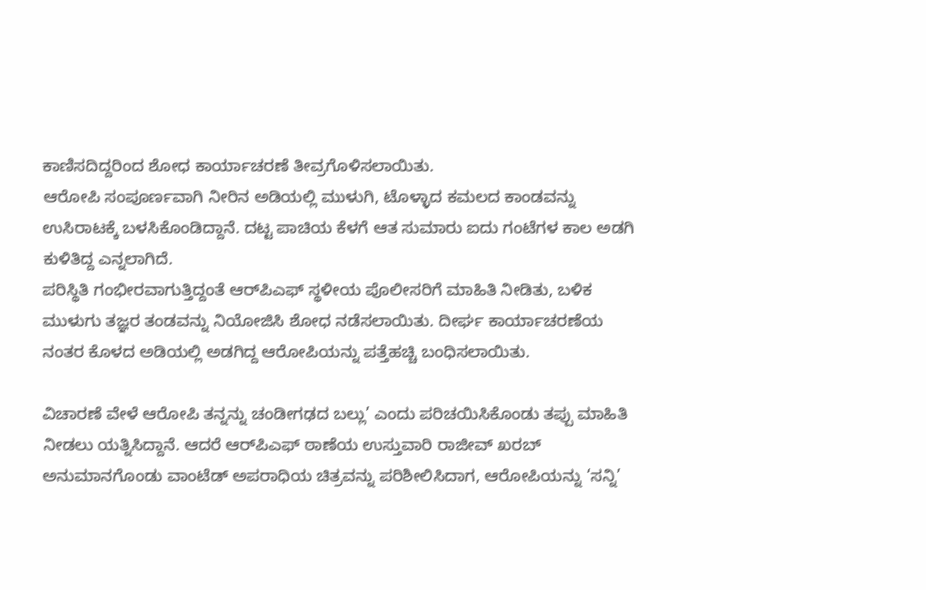ಕಾಣಿಸದಿದ್ದರಿಂದ ಶೋಧ ಕಾರ್ಯಾಚರಣೆ ತೀವ್ರಗೊಳಿಸಲಾಯಿತು.
ಆರೋಪಿ ಸಂಪೂರ್ಣವಾಗಿ ನೀರಿನ ಅಡಿಯಲ್ಲಿ ಮುಳುಗಿ, ಟೊಳ್ಳಾದ ಕಮಲದ ಕಾಂಡವನ್ನು ಉಸಿರಾಟಕ್ಕೆ ಬಳಸಿಕೊಂಡಿದ್ದಾನೆ. ದಟ್ಟ ಪಾಚಿಯ ಕೆಳಗೆ ಆತ ಸುಮಾರು ಐದು ಗಂಟೆಗಳ ಕಾಲ ಅಡಗಿ ಕುಳಿತಿದ್ದ ಎನ್ನಲಾಗಿದೆ.
ಪರಿಸ್ಥಿತಿ ಗಂಭೀರವಾಗುತ್ತಿದ್ದಂತೆ ಆರ್‌ಪಿಎಫ್ ಸ್ಥಳೀಯ ಪೊಲೀಸರಿಗೆ ಮಾಹಿತಿ ನೀಡಿತು, ಬಳಿಕ ಮುಳುಗು ತಜ್ಞರ ತಂಡವನ್ನು ನಿಯೋಜಿಸಿ ಶೋಧ ನಡೆಸಲಾಯಿತು. ದೀರ್ಘ ಕಾರ್ಯಾಚರಣೆಯ ನಂತರ ಕೊಳದ ಅಡಿಯಲ್ಲಿ ಅಡಗಿದ್ದ ಆರೋಪಿಯನ್ನು ಪತ್ತೆಹಚ್ಚಿ ಬಂಧಿಸಲಾಯಿತು.

ವಿಚಾರಣೆ ವೇಳೆ ಆರೋಪಿ ತನ್ನನ್ನು ಚಂಡೀಗಢದ ಬಲ್ಲು’ ಎಂದು ಪರಿಚಯಿಸಿಕೊಂಡು ತಪ್ಪು ಮಾಹಿತಿ ನೀಡಲು ಯತ್ನಿಸಿದ್ದಾನೆ. ಆದರೆ ಆರ್‌ಪಿಎಫ್ ಠಾಣೆಯ ಉಸ್ತುವಾರಿ ರಾಜೀವ್ ಖರಬ್ ಅನುಮಾನಗೊಂಡು ವಾಂಟೆಡ್ ಅಪರಾಧಿಯ ಚಿತ್ರವನ್ನು ಪರಿಶೀಲಿಸಿದಾಗ, ಆರೋಪಿಯನ್ನು ‘ಸನ್ನಿ’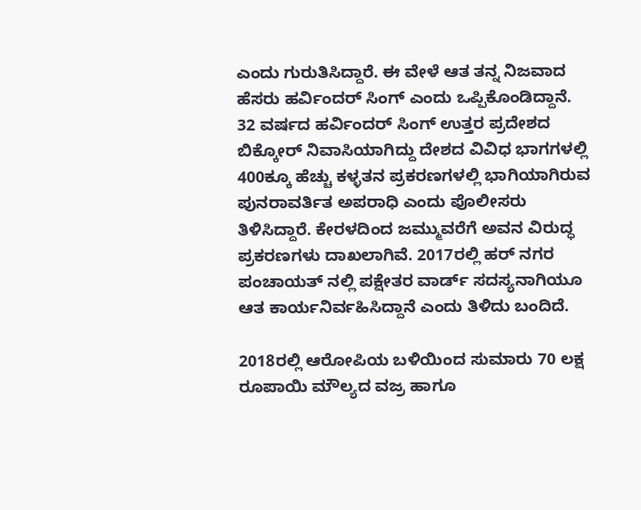ಎಂದು ಗುರುತಿಸಿದ್ದಾರೆ. ಈ ವೇಳೆ ಆತ ತನ್ನ ನಿಜವಾದ ಹೆಸರು ಹರ್ವಿಂದ‌ರ್ ಸಿಂಗ್ ಎಂದು ಒಪ್ಪಿಕೊಂಡಿದ್ದಾನೆ.
32 ವರ್ಷದ ಹರ್ವಿಂದರ್ ಸಿಂಗ್ ಉತ್ತರ ಪ್ರದೇಶದ ಬಿಕ್ಕೋರ್ ನಿವಾಸಿಯಾಗಿದ್ದು ದೇಶದ ವಿವಿಧ ಭಾಗಗಳಲ್ಲಿ 400ಕ್ಕೂ ಹೆಚ್ಚು ಕಳ್ಳತನ ಪ್ರಕರಣಗಳಲ್ಲಿ ಭಾಗಿಯಾಗಿರುವ ಪುನರಾವರ್ತಿತ ಅಪರಾಧಿ ಎಂದು ಪೊಲೀಸರು ತಿಳಿಸಿದ್ದಾರೆ. ಕೇರಳದಿಂದ ಜಮ್ಮುವರೆಗೆ ಅವನ ವಿರುದ್ಧ ಪ್ರಕರಣಗಳು ದಾಖಲಾಗಿವೆ. 2017ರಲ್ಲಿ ಹರ್ ನಗರ ಪಂಚಾಯತ್ ನಲ್ಲಿ ಪಕ್ಷೇತರ ವಾರ್ಡ್ ಸದಸ್ಯನಾಗಿಯೂ ಆತ ಕಾರ್ಯನಿರ್ವಹಿಸಿದ್ದಾನೆ ಎಂದು ತಿಳಿದು ಬಂದಿದೆ.

2018ರಲ್ಲಿ ಆರೋಪಿಯ ಬಳಿಯಿಂದ ಸುಮಾರು 70 ಲಕ್ಷ ರೂಪಾಯಿ ಮೌಲ್ಯದ ವಜ್ರ ಹಾಗೂ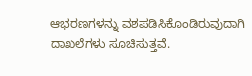ಆಭರಣಗಳನ್ನು ವಶಪಡಿಸಿಕೊಂಡಿರುವುದಾಗಿ ದಾಖಲೆಗಳು ಸೂಚಿಸುತ್ತವೆ.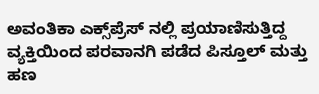ಅವಂತಿಕಾ ಎಕ್ಸ್‌ಪ್ರೆಸ್ ನಲ್ಲಿ ಪ್ರಯಾಣಿಸುತ್ತಿದ್ದ ವ್ಯಕ್ತಿಯಿಂದ ಪರವಾನಗಿ ಪಡೆದ ಪಿಸ್ತೂಲ್ ಮತ್ತು ಹಣ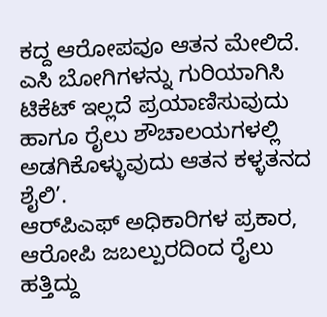ಕದ್ದ ಆರೋಪವೂ ಆತನ ಮೇಲಿದೆ. ಎಸಿ ಬೋಗಿಗಳನ್ನು ಗುರಿಯಾಗಿಸಿ ಟಿಕೆಟ್ ಇಲ್ಲದೆ ಪ್ರಯಾಣಿಸುವುದು ಹಾಗೂ ರೈಲು ಶೌಚಾಲಯಗಳಲ್ಲಿ ಅಡಗಿಕೊಳ್ಳುವುದು ಆತನ ಕಳ್ಳತನದ ಶೈಲಿ’.
ಆರ್‌ಪಿಎಫ್ ಅಧಿಕಾರಿಗಳ ಪ್ರಕಾರ, ಆರೋಪಿ ಜಬಲ್ಪುರದಿಂದ ರೈಲು ಹತ್ತಿದ್ದು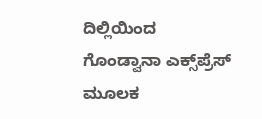ದಿಲ್ಲಿಯಿಂದ ಗೊಂಡ್ವಾನಾ ಎಕ್ಸ್‌ಪ್ರೆಸ್ ಮೂಲಕ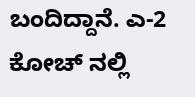ಬಂದಿದ್ದಾನೆ. ಎ-2 ಕೋಚ್ ನಲ್ಲಿ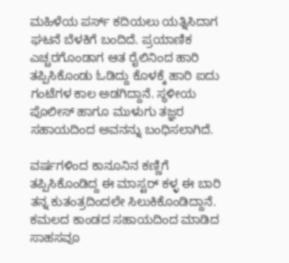ಮಹಿಳೆಯ ಪರ್ಸ್ ಕದಿಯಲು ಯತ್ನಿಸಿದಾಗ ಘಟನೆ ಬೆಳಕಿಗೆ ಬಂದಿದೆ. ಪ್ರಯಾಣಿಕ ಎಚ್ಚರಗೊಂಡಾಗ ಆತ ರೈಲಿನಿಂದ ಹಾರಿ ತಪ್ಪಿಸಿಕೊಂಡು ಓಡಿದ್ದು ಕೊಳಕ್ಕೆ ಹಾರಿ ಐದು ಗಂಟೆಗಳ ಕಾಲ ಅಡಗಿದ್ದಾನೆ. ಸ್ಥಳೀಯ ಪೊಲೀಸ್ ಹಾಗೂ ಮುಳುಗು ತಜ್ಞರ ಸಹಾಯದಿಂದ ಅವನನ್ನು ಬಂಧಿಸಲಾಗಿದೆ.

ವರ್ಷಗಳಿಂದ ಕಾನೂನಿನ ಕಣ್ಣಿಗೆ ತಪ್ಪಿಸಿಕೊಂಡಿದ್ದ ಈ ಮಾಸ್ಟರ್ ಕಳ್ಳ ಈ ಬಾರಿ ತನ್ನ ಕುತಂತ್ರದಿಂದಲೇ ಸಿಲುಕಿಕೊಂಡಿದ್ದಾನೆ. ಕಮಲದ ಕಾಂಡದ ಸಹಾಯದಿಂದ ಮಾಡಿದ ಸಾಹಸವೂ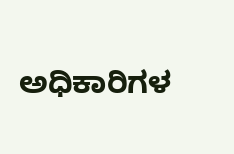ಅಧಿಕಾರಿಗಳ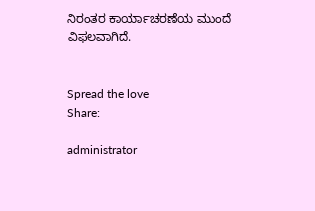ನಿರಂತರ ಕಾರ್ಯಾಚರಣೆಯ ಮುಂದೆ ವಿಫಲವಾಗಿದೆ.


Spread the love
Share:

administrator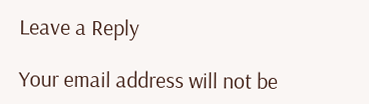Leave a Reply

Your email address will not be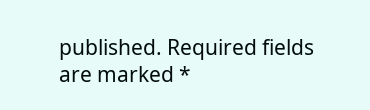published. Required fields are marked *